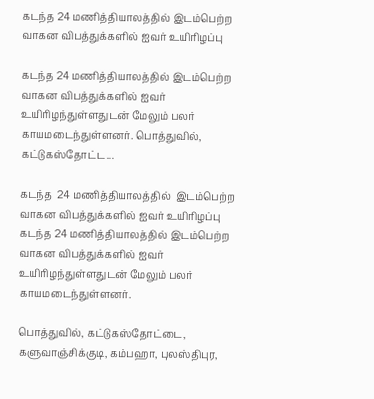கடந்த 24 மணித்தியாலத்தில் இடம்பெற்ற வாகன விபத்துக்களில் ஐவர் உயிரிழப்பு

கடந்த 24 மணித்தியாலத்தில் இடம்பெற்ற வாகன விபத்துக்களில் ஐவர் உயிரிழந்துள்ளதுடன் மேலும் பலர் காயமடைந்துள்ளனர். பொத்துவில், கட்டுகஸ்தோட்ட...

கடந்த  24 மணித்தியாலத்தில்  இடம்பெற்ற வாகன விபத்துக்களில் ஐவர் உயிரிழப்பு
கடந்த 24 மணித்தியாலத்தில் இடம்பெற்ற வாகன விபத்துக்களில் ஐவர் உயிரிழந்துள்ளதுடன் மேலும் பலர் காயமடைந்துள்ளனர்.

பொத்துவில், கட்டுகஸ்தோட்டை, களுவாஞ்சிக்குடி, கம்பஹா, புலஸ்திபுர,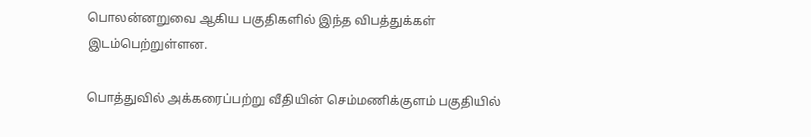பொலன்னறுவை ஆகிய பகுதிகளில் இந்த விபத்துக்கள் இடம்பெற்றுள்ளன.

பொத்துவில் அக்கரைப்பற்று வீதியின் செம்மணிக்குளம் பகுதியில்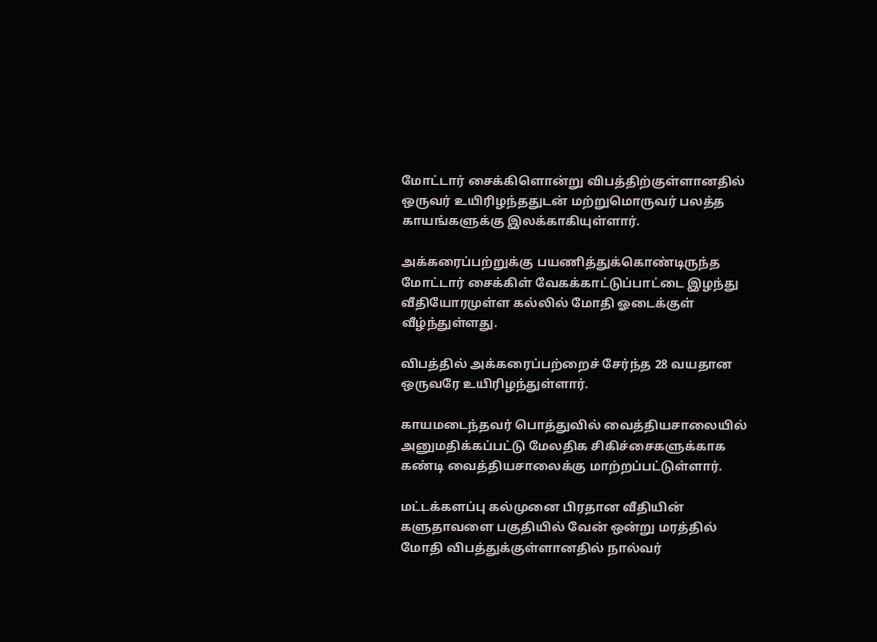மோட்டார் சைக்கிளொன்று விபத்திற்குள்ளானதில் ஒருவர் உயிரிழந்ததுடன் மற்றுமொருவர் பலத்த காயங்களுக்கு இலக்காகியுள்ளார்.

அக்கரைப்பற்றுக்கு பயணித்துக்கொண்டிருந்த மோட்டார் சைக்கிள் வேகக்காட்டுப்பாட்டை இழந்து வீதியோரமுள்ள கல்லில் மோதி ஓடைக்குள் வீழ்ந்துள்ளது.

விபத்தில் அக்கரைப்பற்றைச் சேர்ந்த 28 வயதான ஒருவரே உயிரிழந்துள்ளார்.

காயமடைந்தவர் பொத்துவில் வைத்தியசாலையில் அனுமதிக்கப்பட்டு மேலதிக சிகிச்சைகளுக்காக கண்டி வைத்தியசாலைக்கு மாற்றப்பட்டுள்ளார்.

மட்டக்களப்பு கல்முனை பிரதான வீதியின் களுதாவளை பகுதியில் வேன் ஒன்று மரத்தில் மோதி விபத்துக்குள்ளானதில் நால்வர்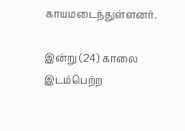காயமடைந்துள்ளனர்.

இன்று (24) காலை இடம்பெற்ற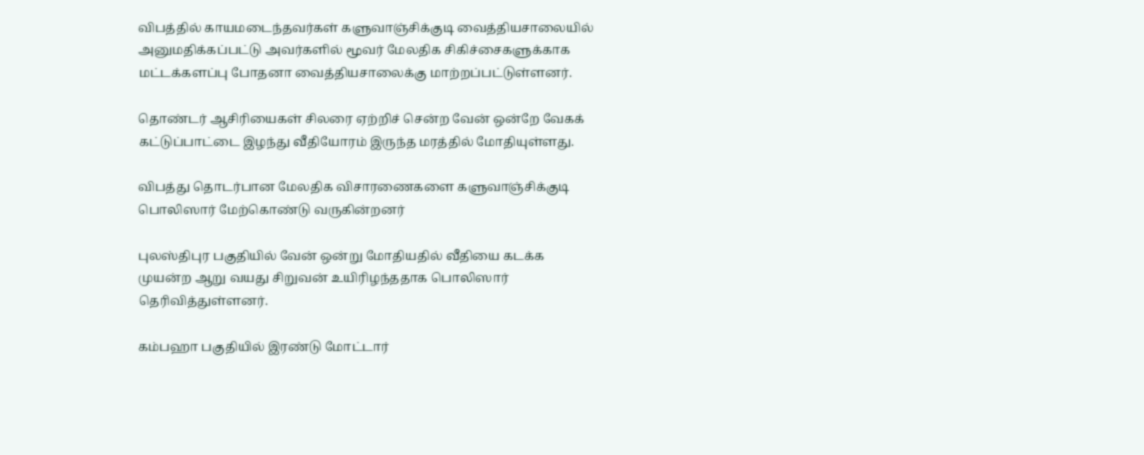விபத்தில் காயமடைந்தவர்கள் களுவாஞ்சிக்குடி வைத்தியசாலையில் அனுமதிக்கப்பட்டு அவர்களில் மூவர் மேலதிக சிகிச்சைகளுக்காக மட்டக்களப்பு போதனா வைத்தியசாலைக்கு மாற்றப்பட்டுள்ளனர்.

தொண்டர் ஆசிரியைகள் சிலரை ஏற்றிச் சென்ற வேன் ஒன்றே வேகக் கட்டுப்பாட்டை இழந்து வீதியோரம் இருந்த மரத்தில் மோதியுள்ளது.

விபத்து தொடர்பான மேலதிக விசாரணைகளை களுவாஞ்சிக்குடி பொலிஸார் மேற்கொண்டு வருகின்றனர்

புலஸ்திபுர பகுதியில் வேன் ஒன்று மோதியதில் வீதியை கடக்க முயன்ற ஆறு வயது சிறுவன் உயிரிழந்ததாக பொலிஸார் தெரிவித்துள்ளனர்.

கம்பஹா பகுதியில் இரண்டு மோட்டார்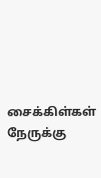சைக்கிள்கள் நேருக்கு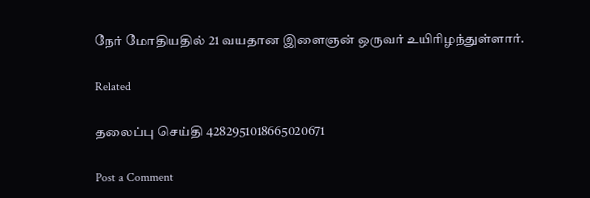நேர் மோதியதில் 21 வயதான இளைஞன் ஒருவர் உயிரிழந்துள்ளார்.

Related

தலைப்பு செய்தி 4282951018665020671

Post a Comment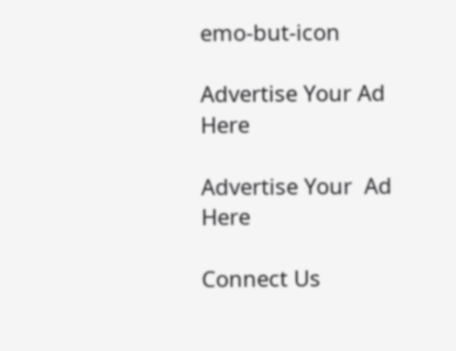emo-but-icon

Advertise Your Ad Here

Advertise Your  Ad Here

Connect Us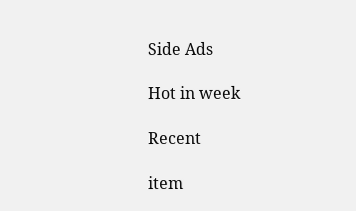Side Ads

Hot in week

Recent

item